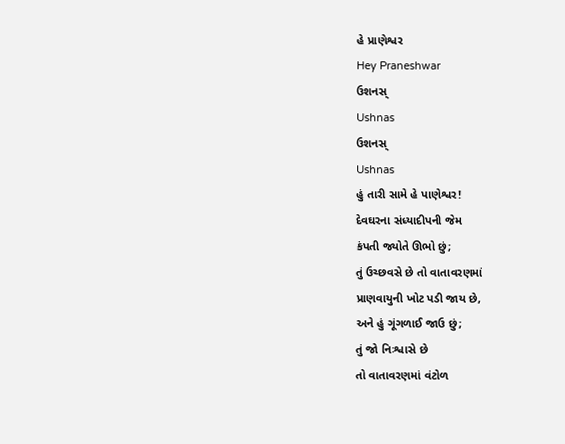હે પ્રાણેશ્વર
Hey Praneshwar
ઉશનસ્
Ushnas
ઉશનસ્
Ushnas
હું તારી સામે હે પાણેશ્વર!
દેવઘરના સંધ્યાદીપની જેમ
કંપતી જ્યોતે ઊભો છું;
તું ઉચ્છવસે છે તો વાતાવરણમાં
પ્રાણવાયુની ખોટ પડી જાય છે,
અને હું ગૂંગળાઈ જાઉ છું;
તું જો નિઃશ્વાસે છે
તો વાતાવરણમાં વંટોળ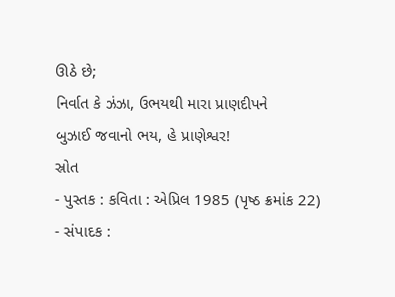ઊઠે છે;
નિર્વાત કે ઝંઝા, ઉભયથી મારા પ્રાણદીપને
બુઝાઈ જવાનો ભય, હે પ્રાણેશ્વર!
સ્રોત
- પુસ્તક : કવિતા : એપ્રિલ 1985 (પૃષ્ઠ ક્રમાંક 22)
- સંપાદક :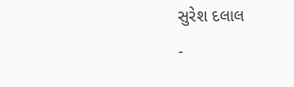સુરેશ દલાલ
-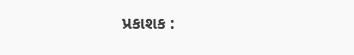પ્રકાશક :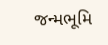જન્મભૂમિ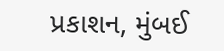પ્રકાશન, મુંબઈ